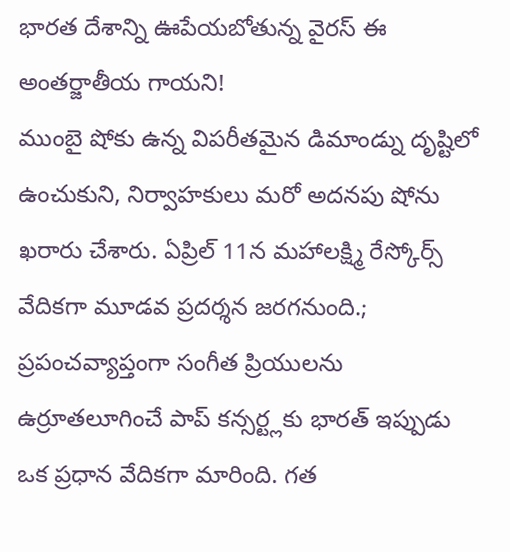భారత దేశాన్ని ఊపేయబోతున్న వైరస్ ఈ అంతర్జాతీయ గాయని!
ముంబై షోకు ఉన్న విపరీతమైన డిమాండ్ను దృష్టిలో ఉంచుకుని, నిర్వాహకులు మరో అదనపు షోను ఖరారు చేశారు. ఏప్రిల్ 11న మహాలక్ష్మి రేస్కోర్స్ వేదికగా మూడవ ప్రదర్శన జరగనుంది.;
ప్రపంచవ్యాప్తంగా సంగీత ప్రియులను ఉర్రూతలూగించే పాప్ కన్సర్ట్లకు భారత్ ఇప్పుడు ఒక ప్రధాన వేదికగా మారింది. గత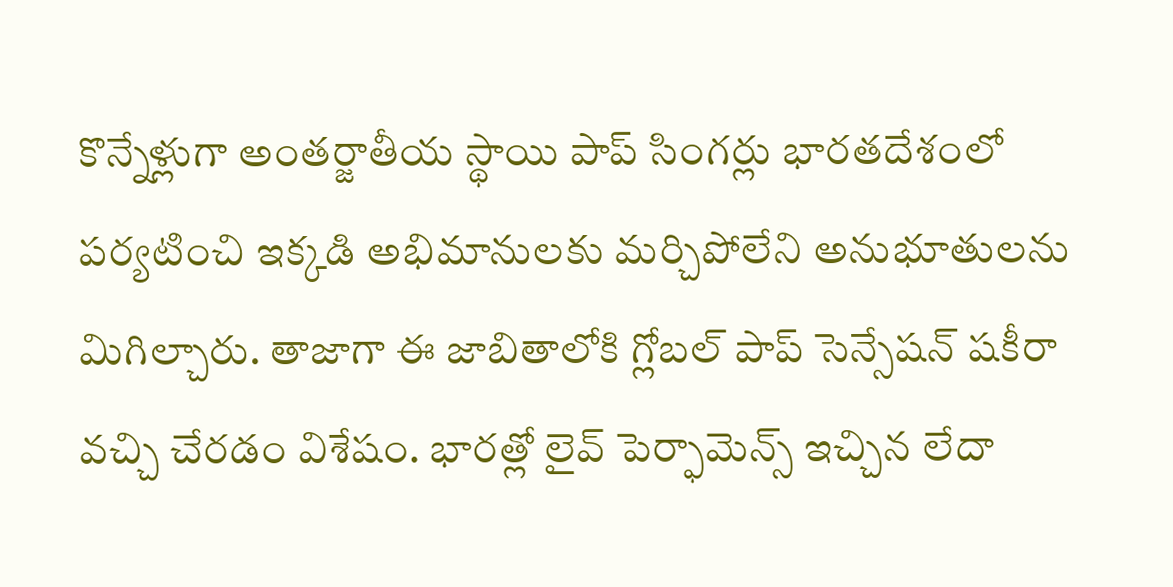కొన్నేళ్లుగా అంతర్జాతీయ స్థాయి పాప్ సింగర్లు భారతదేశంలో పర్యటించి ఇక్కడి అభిమానులకు మర్చిపోలేని అనుభూతులను మిగిల్చారు. తాజాగా ఈ జాబితాలోకి గ్లోబల్ పాప్ సెన్సేషన్ షకీరా వచ్చి చేరడం విశేషం. భారత్లో లైవ్ పెర్ఫామెన్స్ ఇచ్చిన లేదా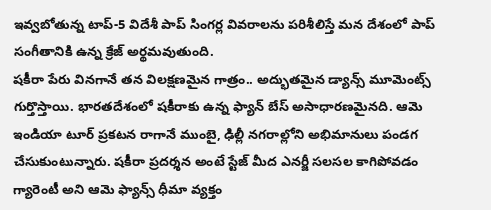ఇవ్వబోతున్న టాప్-5 విదేశీ పాప్ సింగర్ల వివరాలను పరిశీలిస్తే మన దేశంలో పాప్ సంగీతానికి ఉన్న క్రేజ్ అర్థమవుతుంది.
షకీరా పేరు వినగానే తన విలక్షణమైన గాత్రం.. అద్భుతమైన డ్యాన్స్ మూమెంట్స్ గుర్తొస్తాయి. భారతదేశంలో షకీరాకు ఉన్న ఫ్యాన్ బేస్ అసాధారణమైనది. ఆమె ఇండియా టూర్ ప్రకటన రాగానే ముంబై, ఢిల్లీ నగరాల్లోని అభిమానులు పండగ చేసుకుంటున్నారు. షకీరా ప్రదర్శన అంటే స్టేజ్ మీద ఎనర్జీ సలసల కాగిపోవడం గ్యారెంటీ అని ఆమె ఫ్యాన్స్ ధీమా వ్యక్తం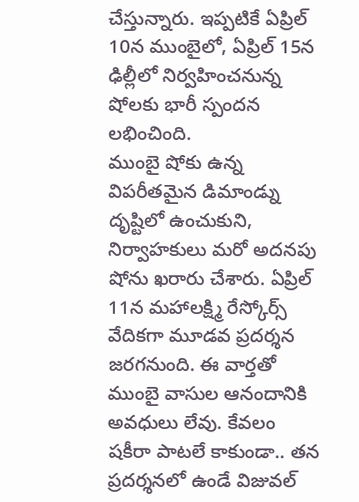చేస్తున్నారు. ఇప్పటికే ఏప్రిల్ 10న ముంబైలో, ఏప్రిల్ 15న ఢిల్లీలో నిర్వహించనున్న షోలకు భారీ స్పందన లభించింది.
ముంబై షోకు ఉన్న విపరీతమైన డిమాండ్ను దృష్టిలో ఉంచుకుని, నిర్వాహకులు మరో అదనపు షోను ఖరారు చేశారు. ఏప్రిల్ 11న మహాలక్ష్మి రేస్కోర్స్ వేదికగా మూడవ ప్రదర్శన జరగనుంది. ఈ వార్తతో ముంబై వాసుల ఆనందానికి అవధులు లేవు. కేవలం షకీరా పాటలే కాకుండా.. తన ప్రదర్శనలో ఉండే విజువల్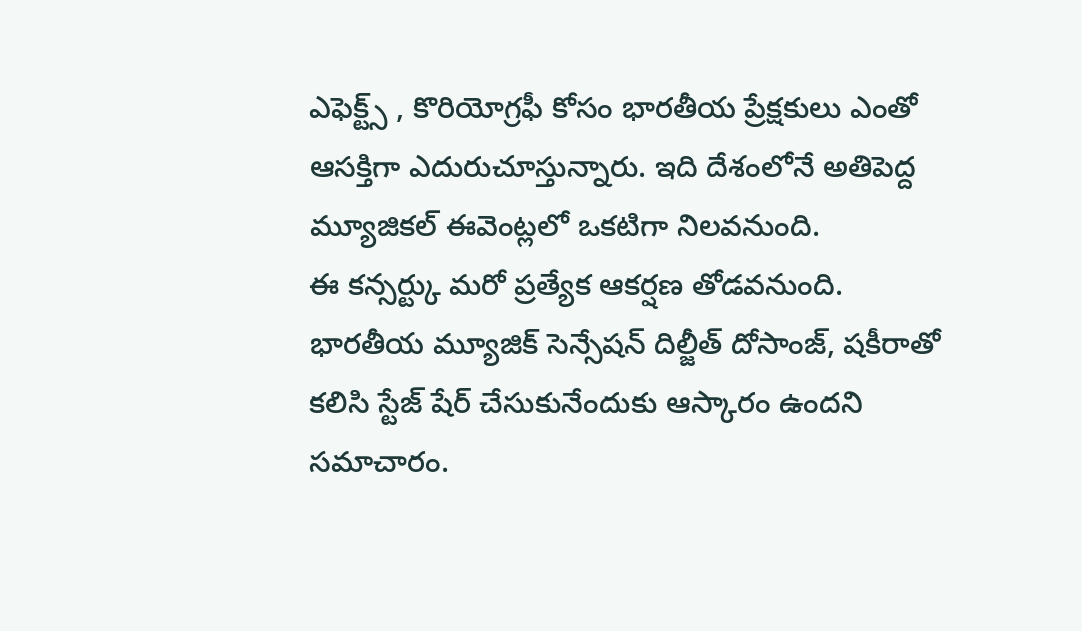ఎఫెక్ట్స్ , కొరియోగ్రఫీ కోసం భారతీయ ప్రేక్షకులు ఎంతో ఆసక్తిగా ఎదురుచూస్తున్నారు. ఇది దేశంలోనే అతిపెద్ద మ్యూజికల్ ఈవెంట్లలో ఒకటిగా నిలవనుంది.
ఈ కన్సర్ట్కు మరో ప్రత్యేక ఆకర్షణ తోడవనుంది. భారతీయ మ్యూజిక్ సెన్సేషన్ దిల్జీత్ దోసాంజ్, షకీరాతో కలిసి స్టేజ్ షేర్ చేసుకునేందుకు ఆస్కారం ఉందని సమాచారం.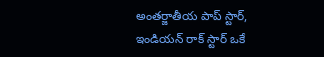అంతర్జాతీయ పాప్ స్టార్, ఇండియన్ రాక్ స్టార్ ఒకే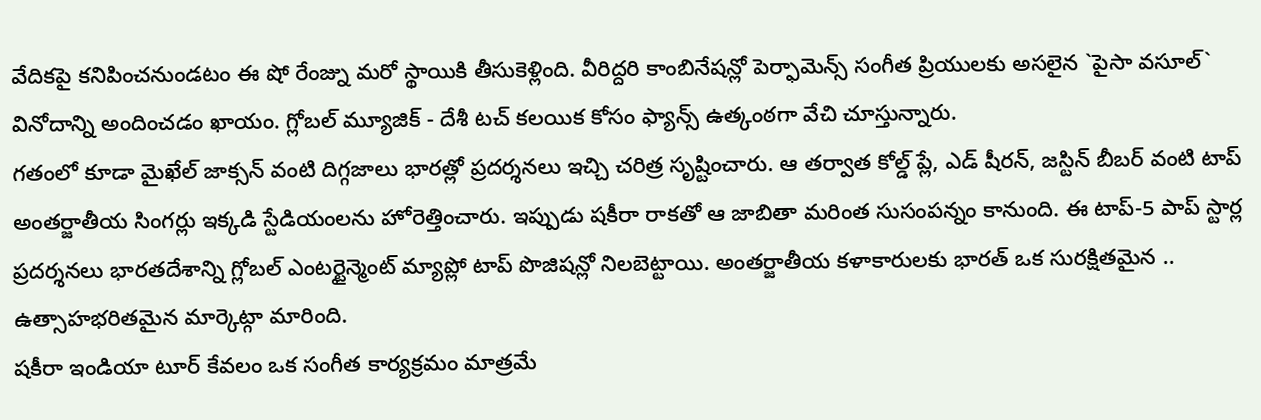వేదికపై కనిపించనుండటం ఈ షో రేంజ్ను మరో స్థాయికి తీసుకెళ్లింది. వీరిద్దరి కాంబినేషన్లో పెర్ఫామెన్స్ సంగీత ప్రియులకు అసలైన `పైసా వసూల్` వినోదాన్ని అందించడం ఖాయం. గ్లోబల్ మ్యూజిక్ - దేశీ టచ్ కలయిక కోసం ఫ్యాన్స్ ఉత్కంఠగా వేచి చూస్తున్నారు.
గతంలో కూడా మైఖేల్ జాక్సన్ వంటి దిగ్గజాలు భారత్లో ప్రదర్శనలు ఇచ్చి చరిత్ర సృష్టించారు. ఆ తర్వాత కోల్డ్ ప్లే, ఎడ్ షీరన్, జస్టిన్ బీబర్ వంటి టాప్ అంతర్జాతీయ సింగర్లు ఇక్కడి స్టేడియంలను హోరెత్తించారు. ఇప్పుడు షకీరా రాకతో ఆ జాబితా మరింత సుసంపన్నం కానుంది. ఈ టాప్-5 పాప్ స్టార్ల ప్రదర్శనలు భారతదేశాన్ని గ్లోబల్ ఎంటర్టైన్మెంట్ మ్యాప్లో టాప్ పొజిషన్లో నిలబెట్టాయి. అంతర్జాతీయ కళాకారులకు భారత్ ఒక సురక్షితమైన .. ఉత్సాహభరితమైన మార్కెట్గా మారింది.
షకీరా ఇండియా టూర్ కేవలం ఒక సంగీత కార్యక్రమం మాత్రమే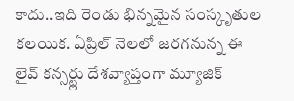కాదు..ఇది రెండు భిన్నమైన సంస్కృతుల కలయిక. ఏప్రిల్ నెలలో జరగనున్న ఈ లైవ్ కన్సర్ట్లు దేశవ్యాప్తంగా మ్యూజిక్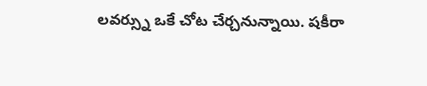లవర్స్ను ఒకే చోట చేర్చనున్నాయి. షకీరా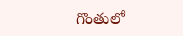గొంతులో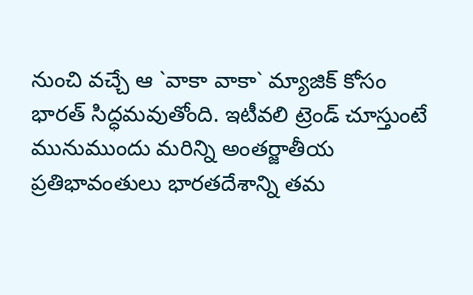నుంచి వచ్చే ఆ `వాకా వాకా` మ్యాజిక్ కోసం భారత్ సిద్ధమవుతోంది. ఇటీవలి ట్రెండ్ చూస్తుంటే మునుముందు మరిన్ని అంతర్జాతీయ ప్రతిభావంతులు భారతదేశాన్ని తమ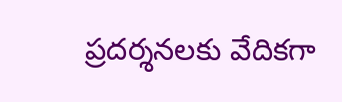ప్రదర్శనలకు వేదికగా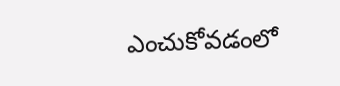ఎంచుకోవడంలో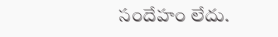సందేహం లేదు.